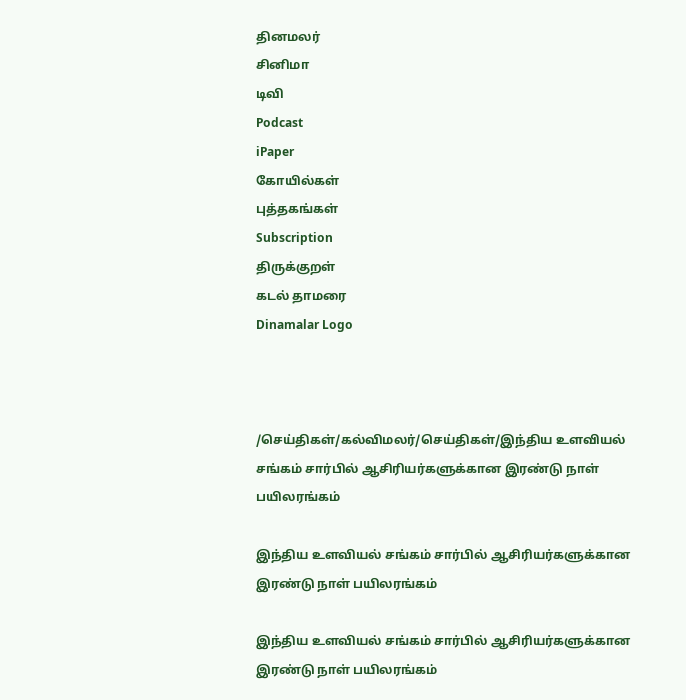தினமலர்
சினிமா
டிவி
Podcast
iPaper
கோயில்கள்
புத்தகங்கள்
Subscription
திருக்குறள்
கடல் தாமரை
Dinamalar Logo



/செய்திகள்/கல்விமலர்/செய்திகள்/இந்திய உளவியல் சங்கம் சார்பில் ஆசிரியர்களுக்கான இரண்டு நாள் பயிலரங்கம்

இந்திய உளவியல் சங்கம் சார்பில் ஆசிரியர்களுக்கான இரண்டு நாள் பயிலரங்கம்

இந்திய உளவியல் சங்கம் சார்பில் ஆசிரியர்களுக்கான இரண்டு நாள் பயிலரங்கம்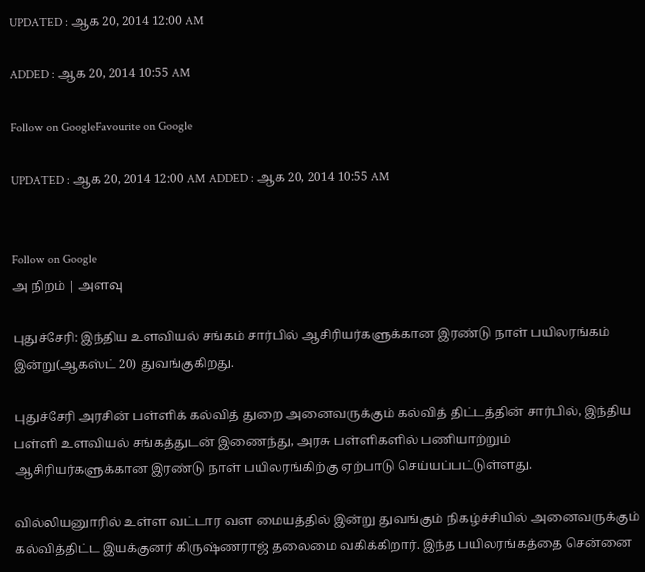UPDATED : ஆக 20, 2014 12:00 AM

ADDED : ஆக 20, 2014 10:55 AM

Follow on GoogleFavourite on Google

UPDATED : ஆக 20, 2014 12:00 AM ADDED : ஆக 20, 2014 10:55 AM


Follow on Google
அ நிறம் | அளவு

புதுச்சேரி: இந்திய உளவியல் சங்கம் சார்பில் ஆசிரியர்களுக்கான இரண்டு நாள் பயிலரங்கம் இன்று(ஆகஸ்ட் 20) துவங்குகிறது.

புதுச்சேரி அரசின் பள்ளிக் கல்வித் துறை அனைவருக்கும் கல்வித் திட்டத்தின் சார்பில், இந்திய பள்ளி உளவியல் சங்கத்துடன் இணைந்து, அரசு பள்ளிகளில் பணியாற்றும் ஆசிரியர்களுக்கான இரண்டு நாள் பயிலரங்கிற்கு ஏற்பாடு செய்யப்பட்டுள்ளது.

வில்லியனுாரில் உள்ள வட்டார வள மையத்தில் இன்று துவங்கும் நிகழ்ச்சியில் அனைவருக்கும் கல்வித்திட்ட இயக்குனர் கிருஷ்ணராஜ் தலைமை வகிக்கிறார். இந்த பயிலரங்கத்தை சென்னை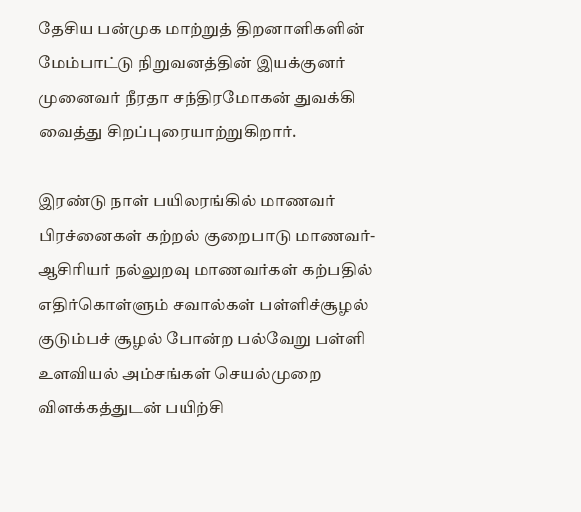தேசிய பன்முக மாற்றுத் திறனாளிகளின் மேம்பாட்டு நிறுவனத்தின் இயக்குனர் முனைவர் நீரதா சந்திரமோகன் துவக்கி வைத்து சிறப்புரையாற்றுகிறார்.

இரண்டு நாள் பயிலரங்கில் மாணவர் பிரச்னைகள் கற்றல் குறைபாடு மாணவர்-ஆசிரியர் நல்லுறவு மாணவர்கள் கற்பதில் எதிர்கொள்ளும் சவால்கள் பள்ளிச்சூழல் குடும்பச் சூழல் போன்ற பல்வேறு பள்ளி உளவியல் அம்சங்கள் செயல்முறை விளக்கத்துடன் பயிற்சி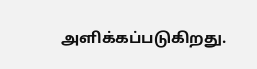அளிக்கப்படுகிறது.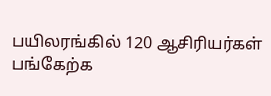பயிலரங்கில் 120 ஆசிரியர்கள் பங்கேற்க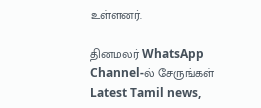உள்ளனர்.

தினமலர் WhatsApp Channel-ல் சேருங்கள்
Latest Tamil news,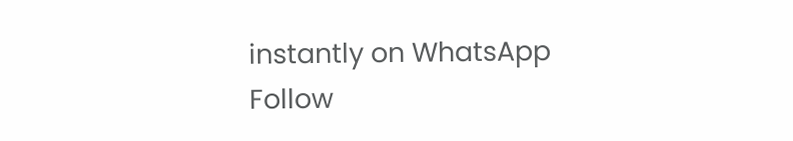instantly on WhatsApp
Follow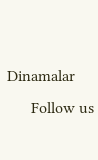Dinamalar
      Follow us